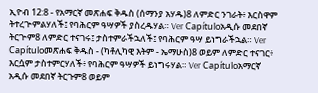ኢዮብ 12:8 - የአማርኛ መጽሐፍ ቅዱስ (ሰማንያ አሃዱ)8 ለምድር ንገራት፥ እርስዋም ትተረጕምልሃለች፤ የባሕርም ዓሣዎች ያስረዱሃል። Ver Capítuloአዲሱ መደበኛ ትርጒም8 ለምድር ተናገሩ፤ ታስተምራችኋለች፤ የባሕርም ዓሣ ይነግራችኋል። Ver Capítuloመጽሐፍ ቅዱስ - (ካቶሊካዊ እትም - ኤማሁስ)8 ወይም ለምድር ተናገር፥ እርሷም ታስተምርሃለች፥ የባሕርም ዓሣዎች ይነግሩሃል። Ver Capítuloአማርኛ አዲሱ መደበኛ ትርጉም8 ወይም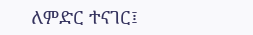ለምድር ተናገር፤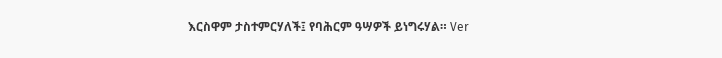እርስዋም ታስተምርሃለች፤ የባሕርም ዓሣዎች ይነግሩሃል። Ver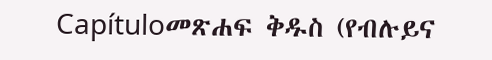Capítuloመጽሐፍ ቅዱስ (የብሉይና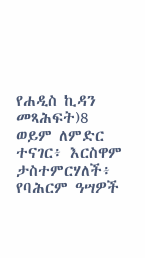የሐዲስ ኪዳን መጻሕፍት)8 ወይም ለምድር ተናገር፥ እርስዋም ታስተምርሃለች፥ የባሕርም ዓሣዎች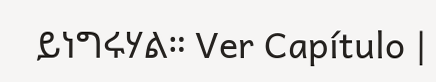ይነግሩሃል። Ver Capítulo |